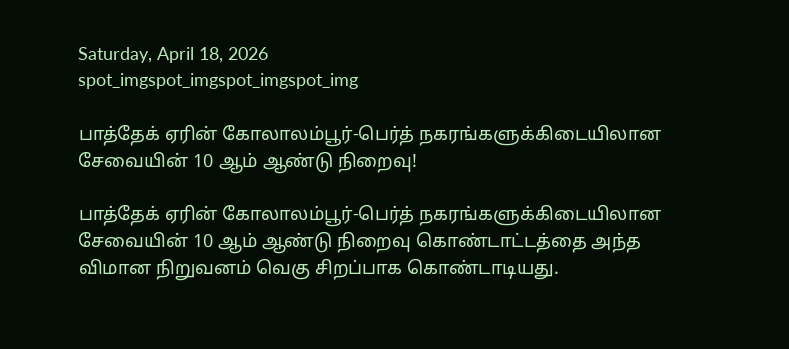Saturday, April 18, 2026
spot_imgspot_imgspot_imgspot_img

பாத்தேக் ஏரின் கோலாலம்பூர்-பெர்த் நகரங்களுக்கிடையிலான சேவையின் 10 ஆம் ஆண்டு நிறைவு!

பாத்தேக் ஏரின் கோலாலம்பூர்-பெர்த் நகரங்களுக்கிடையிலான சேவையின் 10 ஆம் ஆண்டு நிறைவு கொண்டாட்டத்தை அந்த விமான நிறுவனம் வெகு சிறப்பாக கொண்டாடியது.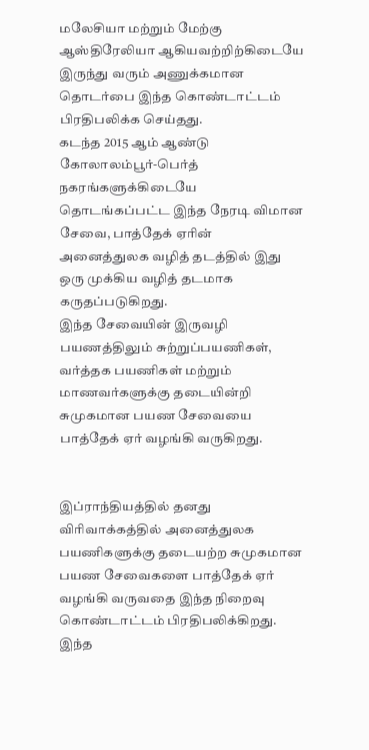மலேசியா மற்றும் மேற்கு ஆஸ்திரேலியா ஆகியவற்றிற்கிடையே இருந்து வரும் அணுக்கமான தொடர்பை இந்த கொண்டாட்டம் பிரதிபலிக்க செய்தது.
கடந்த 2015 ஆம் ஆண்டு கோலாலம்பூர்-பெர்த் நகரங்களுக்கிடையே தொடங்கப்பட்ட இந்த நேரடி விமான சேவை, பாத்தேக் ஏரின் அனைத்துலக வழித் தடத்தில் இது ஒரு முக்கிய வழித் தடமாக கருதப்படுகிறது.
இந்த சேவையின் இருவழி பயணத்திலும் சுற்றுப்பயணிகள், வர்த்தக பயணிகள் மற்றும் மாணவர்களுக்கு தடையின்றி சுமுகமான பயண சேவையை பாத்தேக் ஏர் வழங்கி வருகிறது.


இப்ராந்தியத்தில் தனது விரிவாக்கத்தில் அனைத்துலக பயணிகளுக்கு தடையற்ற சுமுகமான பயண சேவைகளை பாத்தேக் ஏர் வழங்கி வருவதை இந்த நிறைவு கொண்டாட்டம் பிரதிபலிக்கிறது.
இந்த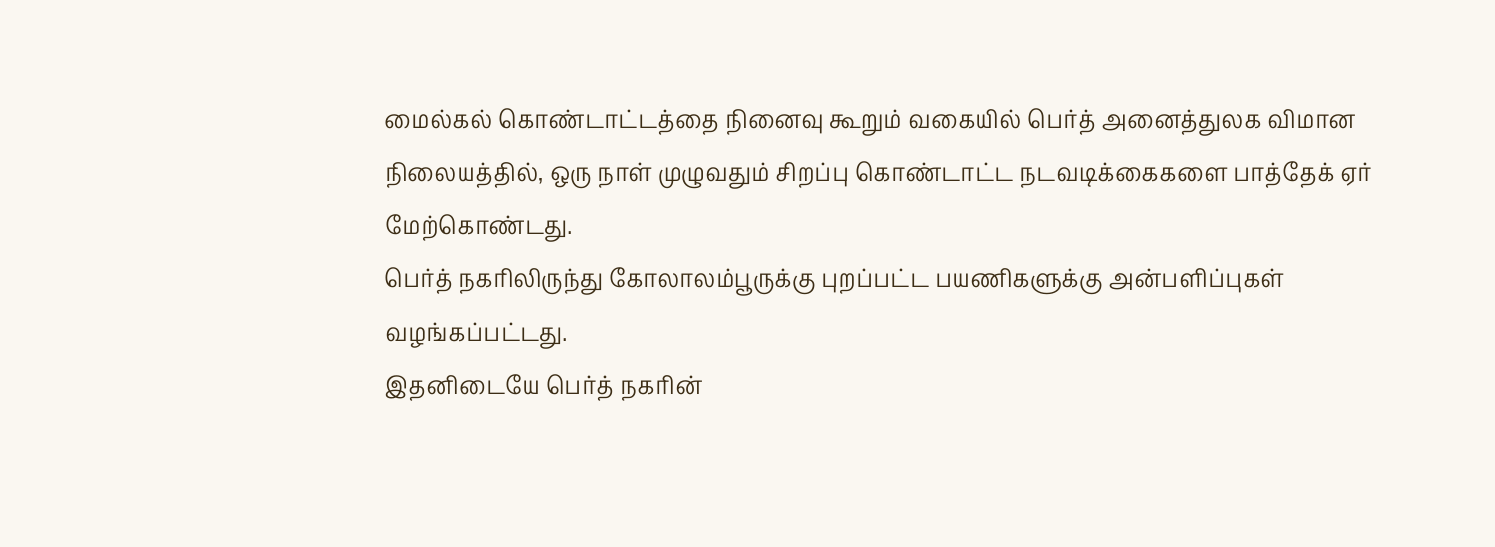மைல்கல் கொண்டாட்டத்தை நினைவு கூறும் வகையில் பெர்த் அனைத்துலக விமான நிலையத்தில், ஒரு நாள் முழுவதும் சிறப்பு கொண்டாட்ட நடவடிக்கைகளை பாத்தேக் ஏர் மேற்கொண்டது.
பெர்த் நகரிலிருந்து கோலாலம்பூருக்கு புறப்பட்ட பயணிகளுக்கு அன்பளிப்புகள் வழங்கப்பட்டது.
இதனிடையே பெர்த் நகரின்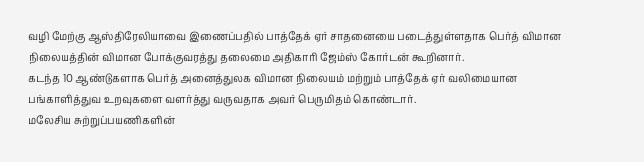வழி மேற்கு ஆஸ்திரேலியாவை இணைப்பதில் பாத்தேக் ஏர் சாதனையை படைத்துள்ளதாக பெர்த் விமான நிலையத்தின் விமான போக்குவரத்து தலைமை அதிகாரி ஜேம்ஸ் கோர்டன் கூறினார்.
கடந்த 10 ஆண்டுகளாக பெர்த் அனைத்துலக விமான நிலையம் மற்றும் பாத்தேக் ஏர் வலிமையான பங்காளித்துவ உறவுகளை வளர்த்து வருவதாக அவர் பெருமிதம் கொண்டார்.
மலேசிய சுற்றுப்பயணிகளின்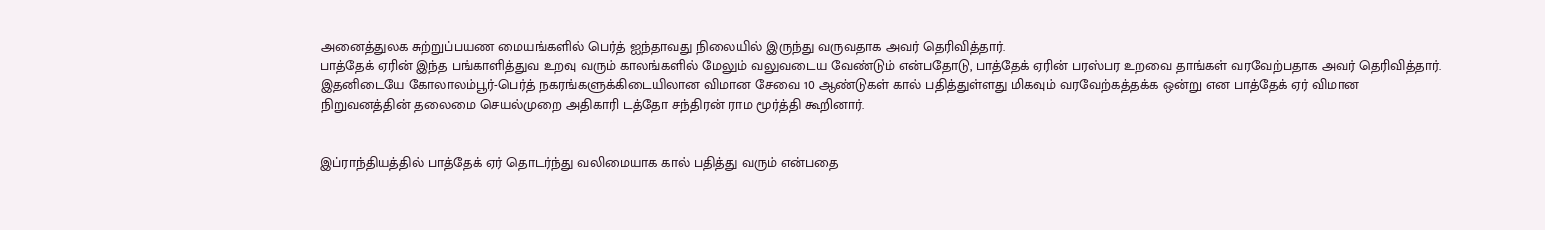அனைத்துலக சுற்றுப்பயண மையங்களில் பெர்த் ஐந்தாவது நிலையில் இருந்து வருவதாக அவர் தெரிவித்தார்.
பாத்தேக் ஏரின் இந்த பங்காளித்துவ உறவு வரும் காலங்களில் மேலும் வலுவடைய வேண்டும் என்பதோடு, பாத்தேக் ஏரின் பரஸ்பர உறவை தாங்கள் வரவேற்பதாக அவர் தெரிவித்தார்.
இதனிடையே கோலாலம்பூர்-பெர்த் நகரங்களுக்கிடையிலான விமான சேவை 10 ஆண்டுகள் கால் பதித்துள்ளது மிகவும் வரவேற்கத்தக்க ஒன்று என பாத்தேக் ஏர் விமான நிறுவனத்தின் தலைமை செயல்முறை அதிகாரி டத்தோ சந்திரன் ராம மூர்த்தி கூறினார்.


இப்ராந்தியத்தில் பாத்தேக் ஏர் தொடர்ந்து வலிமையாக கால் பதித்து வரும் என்பதை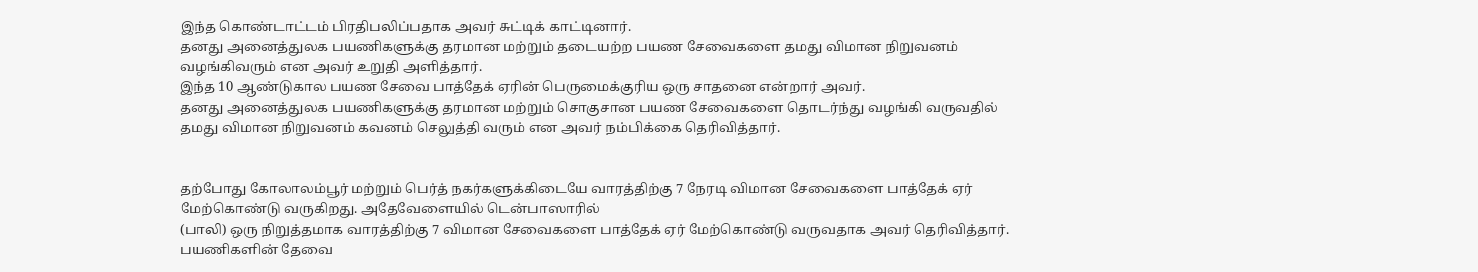இந்த கொண்டாட்டம் பிரதிபலிப்பதாக அவர் சுட்டிக் காட்டினார்.
தனது அனைத்துலக பயணிகளுக்கு தரமான மற்றும் தடையற்ற பயண சேவைகளை தமது விமான நிறுவனம் வழங்கிவரும் என அவர் உறுதி அளித்தார்.
இந்த 10 ஆண்டுகால பயண சேவை பாத்தேக் ஏரின் பெருமைக்குரிய ஒரு சாதனை என்றார் அவர்.
தனது அனைத்துலக பயணிகளுக்கு தரமான மற்றும் சொகுசான பயண சேவைகளை தொடர்ந்து வழங்கி வருவதில் தமது விமான நிறுவனம் கவனம் செலுத்தி வரும் என அவர் நம்பிக்கை தெரிவித்தார்.


தற்போது கோலாலம்பூர் மற்றும் பெர்த் நகர்களுக்கிடையே வாரத்திற்கு 7 நேரடி விமான சேவைகளை பாத்தேக் ஏர் மேற்கொண்டு வருகிறது. அதேவேளையில் டென்பாஸாரில்
(பாலி) ஒரு நிறுத்தமாக வாரத்திற்கு 7 விமான சேவைகளை பாத்தேக் ஏர் மேற்கொண்டு வருவதாக அவர் தெரிவித்தார்.
பயணிகளின் தேவை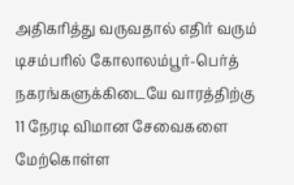அதிகரித்து வருவதால் எதிர் வரும் டிசம்பரில் கோலாலம்பூர்-பெர்த் நகரங்களுக்கிடையே வாரத்திற்கு 11 நேரடி விமான சேவைகளை மேற்கொள்ள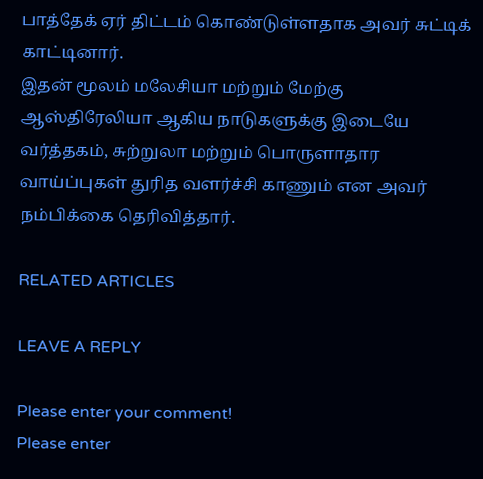பாத்தேக் ஏர் திட்டம் கொண்டுள்ளதாக அவர் சுட்டிக் காட்டினார்.
இதன் மூலம் மலேசியா மற்றும் மேற்கு ஆஸ்திரேலியா ஆகிய நாடுகளுக்கு இடையே வர்த்தகம், சுற்றுலா மற்றும் பொருளாதார வாய்ப்புகள் துரித வளர்ச்சி காணும் என அவர் நம்பிக்கை தெரிவித்தார்.

RELATED ARTICLES

LEAVE A REPLY

Please enter your comment!
Please enter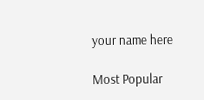your name here

Most Popular